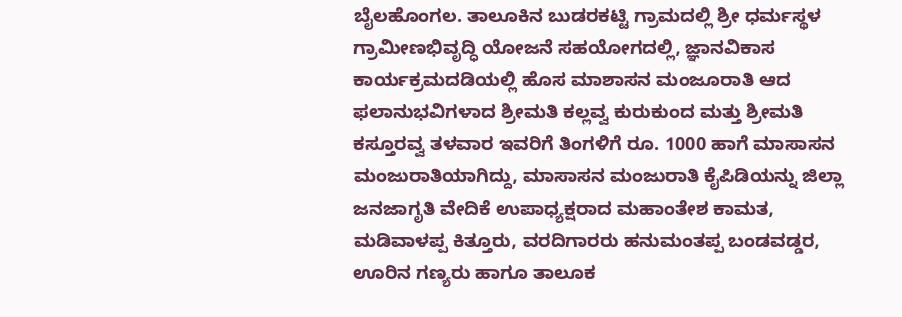ಬೈಲಹೊಂಗಲ. ತಾಲೂಕಿನ ಬುಡರಕಟ್ಟಿ ಗ್ರಾಮದಲ್ಲಿ ಶ್ರೀ ಧರ್ಮಸ್ಥಳ ಗ್ರಾಮೀಣಭಿವೃದ್ಧಿ ಯೋಜನೆ ಸಹಯೋಗದಲ್ಲಿ, ಜ್ಞಾನವಿಕಾಸ ಕಾರ್ಯಕ್ರಮದಡಿಯಲ್ಲಿ ಹೊಸ ಮಾಶಾಸನ ಮಂಜೂರಾತಿ ಆದ ಫಲಾನುಭವಿಗಳಾದ ಶ್ರೀಮತಿ ಕಲ್ಲವ್ವ ಕುರುಕುಂದ ಮತ್ತು ಶ್ರೀಮತಿ ಕಸ್ತೂರವ್ವ ತಳವಾರ ಇವರಿಗೆ ತಿಂಗಳಿಗೆ ರೂ. 1000 ಹಾಗೆ ಮಾಸಾಸನ ಮಂಜುರಾತಿಯಾಗಿದ್ದು, ಮಾಸಾಸನ ಮಂಜುರಾತಿ ಕೈಪಿಡಿಯನ್ನು ಜಿಲ್ಲಾ ಜನಜಾಗೃತಿ ವೇದಿಕೆ ಉಪಾಧ್ಯಕ್ಷರಾದ ಮಹಾಂತೇಶ ಕಾಮತ, ಮಡಿವಾಳಪ್ಪ ಕಿತ್ತೂರು, ವರದಿಗಾರರು ಹನುಮಂತಪ್ಪ ಬಂಡವಡ್ಡರ, ಊರಿನ ಗಣ್ಯರು ಹಾಗೂ ತಾಲೂಕ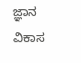ಜ್ಞಾನ ವಿಕಾಸ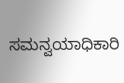ಸಮನ್ವಯಾಧಿಕಾರಿ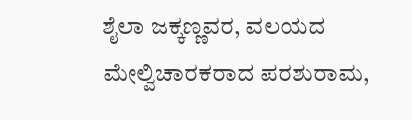ಶೈಲಾ ಜಕ್ಕಣ್ಣವರ, ವಲಯದ ಮೇಲ್ವಿಚಾರಕರಾದ ಪರಶುರಾಮ,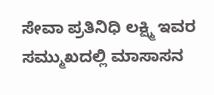ಸೇವಾ ಪ್ರತಿನಿಧಿ ಲಕ್ಷ್ಮಿ ಇವರ ಸಮ್ಮುಖದಲ್ಲಿ ಮಾಸಾಸನ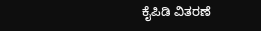ಕೈಪಿಡಿ ವಿತರಣೆ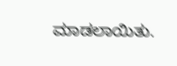ಮಾಡಲಾಯಿತು.